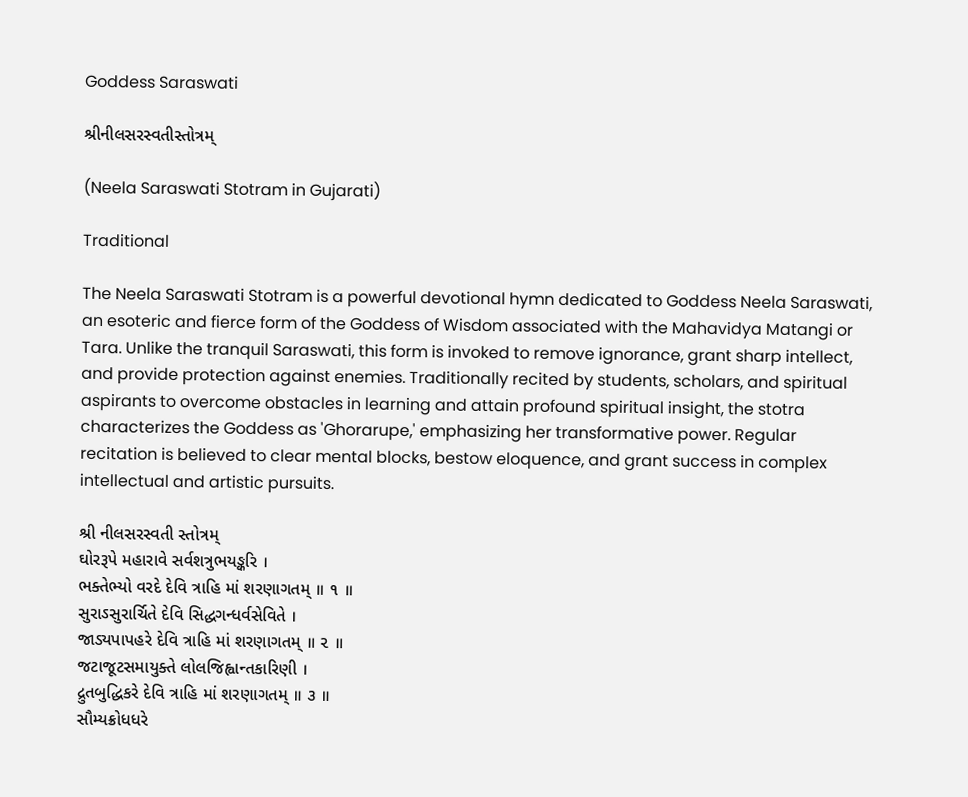Goddess Saraswati

શ્રીનીલસરસ્વતીસ્તોત્રમ્

(Neela Saraswati Stotram in Gujarati)

Traditional

The Neela Saraswati Stotram is a powerful devotional hymn dedicated to Goddess Neela Saraswati, an esoteric and fierce form of the Goddess of Wisdom associated with the Mahavidya Matangi or Tara. Unlike the tranquil Saraswati, this form is invoked to remove ignorance, grant sharp intellect, and provide protection against enemies. Traditionally recited by students, scholars, and spiritual aspirants to overcome obstacles in learning and attain profound spiritual insight, the stotra characterizes the Goddess as 'Ghorarupe,' emphasizing her transformative power. Regular recitation is believed to clear mental blocks, bestow eloquence, and grant success in complex intellectual and artistic pursuits.

શ્રી નીલસરસ્વતી સ્તોત્રમ્
ઘોરરૂપે મહારાવે સર્વશત્રુભયઙ્કરિ ।
ભક્તેભ્યો વરદે દેવિ ત્રાહિ માં શરણાગતમ્ ॥ ૧ ॥
સુરાઽસુરાર્ચિતે દેવિ સિદ્ધગન્ધર્વસેવિતે ।
જાડ્યપાપહરે દેવિ ત્રાહિ માં શરણાગતમ્ ॥ ૨ ॥
જટાજૂટસમાયુક્તે લોલજિહ્વાન્તકારિણી ।
દ્રુતબુદ્ધિકરે દેવિ ત્રાહિ માં શરણાગતમ્ ॥ ૩ ॥
સૌમ્યક્રોધધરે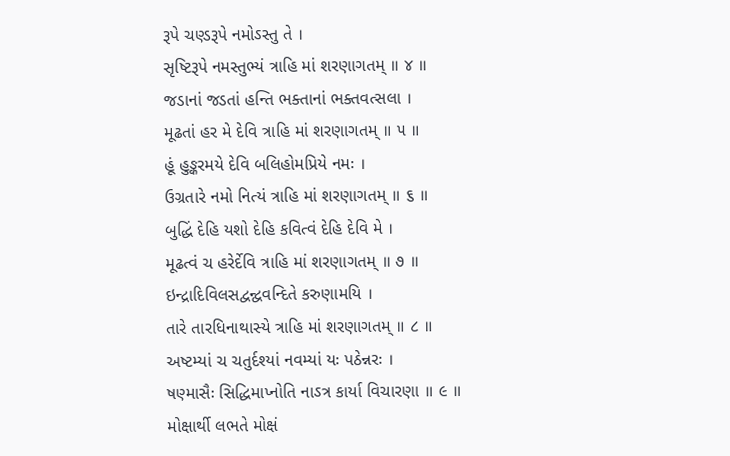રૂપે ચણ્ડરૂપે નમોઽસ્તુ તે ।
સૃષ્ટિરૂપે નમસ્તુભ્યં ત્રાહિ માં શરણાગતમ્ ॥ ૪ ॥
જડાનાં જડતાં હન્તિ ભક્તાનાં ભક્તવત્સલા ।
મૂઢતાં હર મે દેવિ ત્રાહિ માં શરણાગતમ્ ॥ ૫ ॥
હૂં હુઙ્કરમયે દેવિ બલિહોમપ્રિયે નમઃ ।
ઉગ્રતારે નમો નિત્યં ત્રાહિ માં શરણાગતમ્ ॥ ૬ ॥
બુદ્ધિં દેહિ યશો દેહિ કવિત્વં દેહિ દેવિ મે ।
મૂઢત્વં ચ હરેર્દેવિ ત્રાહિ માં શરણાગતમ્ ॥ ૭ ॥
ઇન્દ્રાદિવિલસદ્વન્દ્વવન્દિતે કરુણામયિ ।
તારે તારધિનાથાસ્યે ત્રાહિ માં શરણાગતમ્ ॥ ૮ ॥
અષ્ટમ્યાં ચ ચતુર્દશ્યાં નવમ્યાં યઃ પઠેન્નરઃ ।
ષણ્માસૈઃ સિદ્ધિમાપ્નોતિ નાઽત્ર કાર્યા વિચારણા ॥ ૯ ॥
મોક્ષાર્થી લભતે મોક્ષં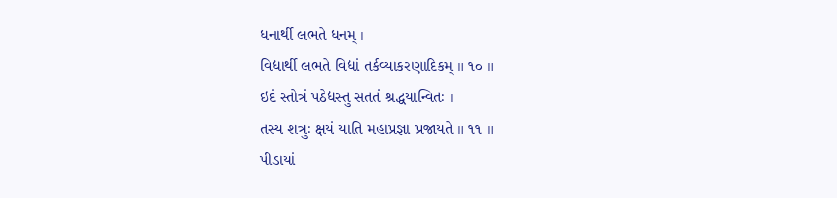ધનાર્થી લભતે ધનમ્ ।
વિદ્યાર્થી લભતે વિદ્યાં તર્કવ્યાકરણાદિકમ્ ॥ ૧૦ ॥
ઇદં સ્તોત્રં પઠેદ્યસ્તુ સતતં શ્રદ્ધયાન્વિતઃ ।
તસ્ય શત્રુઃ ક્ષયં યાતિ મહાપ્રજ્ઞા પ્રજાયતે ॥ ૧૧ ॥
પીડાયાં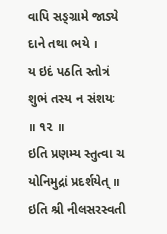વાપિ સઙ્ગ્રામે જાડ્યે દાને તથા ભયે ।
ય ઇદં પઠતિ સ્તોત્રં શુભં તસ્ય ન સંશયઃ ॥ ૧૨ ॥
ઇતિ પ્રણમ્ય સ્તુત્વા ચ યોનિમુદ્રાં પ્રદર્શયેત્ ॥
ઇતિ શ્રી નીલસરસ્વતી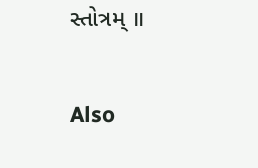સ્તોત્રમ્ ॥

Also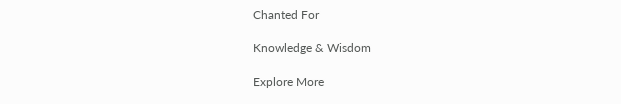Chanted For

Knowledge & Wisdom

Explore More